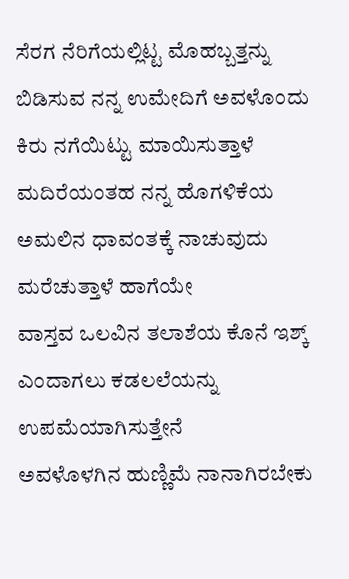ಸೆರಗ ನೆರಿಗೆಯಲ್ಲಿಟ್ಟ ಮೊಹಬ್ಬತ್ತನ್ನು ಬಿಡಿಸುವ ನನ್ನ ಉಮೇದಿಗೆ ಅವಳೊಂದು ಕಿರು ನಗೆಯಿಟ್ಟು ಮಾಯಿಸುತ್ತಾಳೆ
ಮದಿರೆಯಂತಹ ನನ್ನ ಹೊಗಳಿಕೆಯ
ಅಮಲಿನ ಧಾವಂತಕ್ಕೆ ನಾಚುವುದು
ಮರೆಚುತ್ತಾಳೆ ಹಾಗೆಯೇ
ವಾಸ್ತವ ಒಲವಿನ ತಲಾಶೆಯ ಕೊನೆ ಇಶ್ಕ್ ಎಂದಾಗಲು ಕಡಲಲೆಯನ್ನು ಉಪಮೆಯಾಗಿಸುತ್ತೇನೆ
ಅವಳೊಳಗಿನ ಹುಣ್ಣಿಮೆ ನಾನಾಗಿರಬೇಕು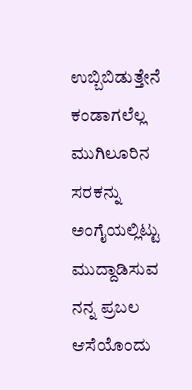ಉಬ್ಬಿಬಿಡುತ್ತೇನೆ ಕಂಡಾಗಲೆಲ್ಲ
ಮುಗಿಲೂರಿನ ಸರಕನ್ನು ಅಂಗೈಯಲ್ಲಿಟ್ಟು
ಮುದ್ದಾಡಿಸುವ ನನ್ನ ಪ್ರಬಲ ಆಸೆಯೊಂದು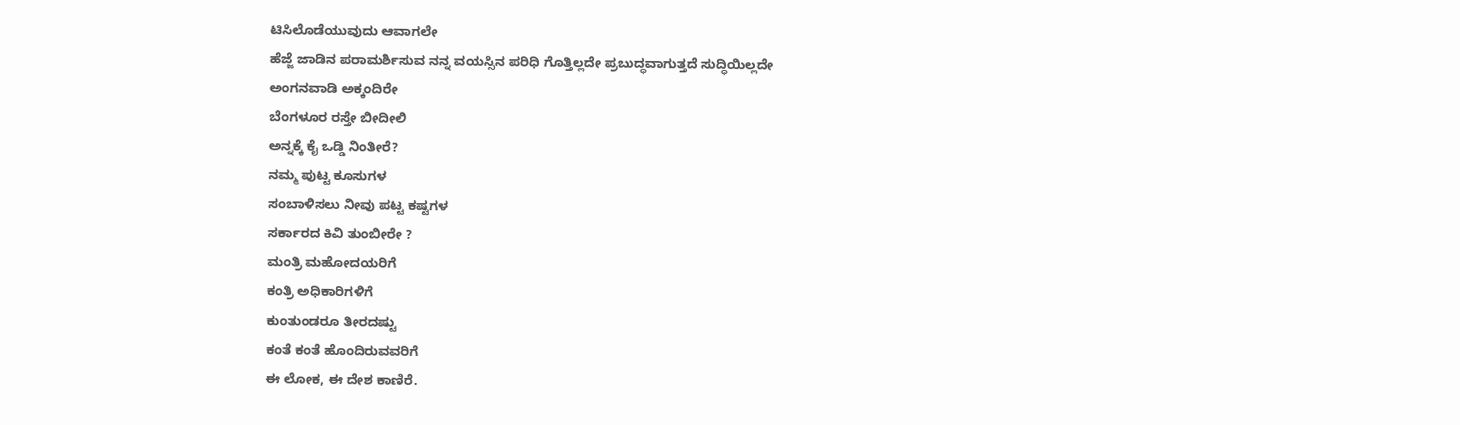ಟಿಸಿಲೊಡೆಯುವುದು ಆವಾಗಲೇ
ಹೆಜ್ಜೆ ಜಾಡಿನ ಪರಾಮರ್ಶಿಸುವ ನನ್ನ ವಯಸ್ಸಿನ ಪರಿಧಿ ಗೊತ್ತಿಲ್ಲದೇ ಪ್ರಬುದ್ಧವಾಗುತ್ತದೆ ಸುದ್ಧಿಯಿಲ್ಲದೇ
ಅಂಗನವಾಡಿ ಅಕ್ಕಂದಿರೇ
ಬೆಂಗಳೂರ ರಸ್ತೇ ಬೀದೀಲಿ
ಅನ್ನಕ್ಕೆ ಕೈ ಒಡ್ಡಿ ನಿಂತೀರೆ?
ನಮ್ಮ ಪುಟ್ಟ ಕೂಸುಗಳ
ಸಂಬಾಳಿಸಲು ನೀವು ಪಟ್ಟ ಕಷ್ಟಗಳ
ಸರ್ಕಾರದ ಕಿವಿ ತುಂಬೀರೇ ?
ಮಂತ್ರಿ ಮಹೋದಯರಿಗೆ
ಕಂತ್ರಿ ಅಧಿಕಾರಿಗಳಿಗೆ
ಕುಂತುಂಡರೂ ತೀರದಷ್ಟು
ಕಂತೆ ಕಂತೆ ಹೊಂದಿರುವವರಿಗೆ
ಈ ಲೋಕ, ಈ ದೇಶ ಕಾಣಿರೆ.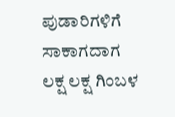ಪುಡಾರಿಗಳಿಗೆ ಸಾಕಾಗದಾಗ
ಲಕ್ಷ ಲಕ್ಷ ಗಿಂಬಳ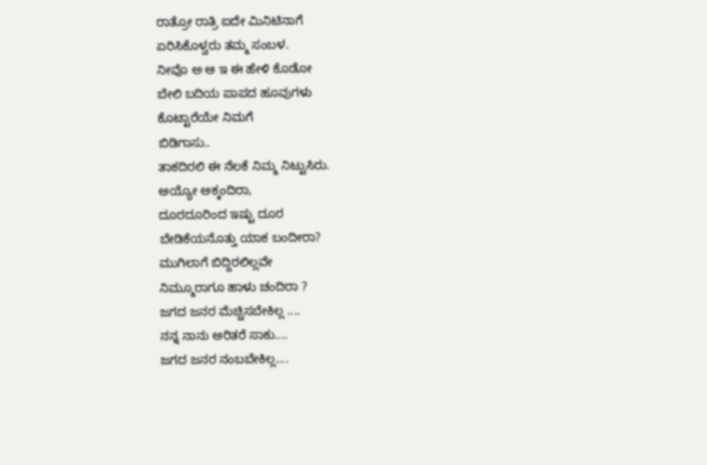ರಾತ್ರೋ ರಾತ್ರಿ ಐದೇ ಮಿನಿಟಿನಾಗೆ
ಏರಿಸಿಕೊಳ್ವರು ತಮ್ಮ ಸಂಬಳ.
ನೀವೊ ಅ ಆ ಇ ಈ ಹೇಳಿ ಕೊಡೋ
ಬೇಲಿ ಬದಿಯ ಪಾಪದ ಹೂವುಗಳು
ಕೊಟ್ಟಾರೆಯೇ ನಿಮಗೆ
ಬಿಡಿಗಾಸು..
ತಾಕದಿರಲಿ ಈ ನೆಲಕೆ ನಿಮ್ಮ ನಿಟ್ಟುಸಿರು.
ಅಯ್ಯೋ ಅಕ್ಕಂದಿರಾ,
ದೂರದೂರಿಂದ ಇಷ್ಟು ದೂರ
ಬೇಡಿಕೆಯನೊತ್ತು ಯಾಕ ಬಂದೀರಾ?
ಮುಗಿಲಾಗೆ ಬಿದ್ದಿರಲಿಲ್ಲವೇ
ನಿಮ್ಮೂರಾಗೂ ಹಾಳು ಚಂದಿರಾ ?
ಜಗದ ಜನರ ಮೆಚ್ಚಿಸಬೇಕಿಲ್ಲ ....
ನನ್ನ ನಾನು ಅರಿತರೆ ಸಾಕು....
ಜಗದ ಜನರ ನಂಬಬೇಕಿಲ್ಲ....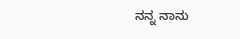ನನ್ನ ನಾನು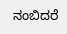ನಂಬಿದರೆ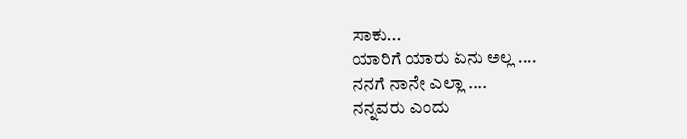ಸಾಕು...
ಯಾರಿಗೆ ಯಾರು ಏನು ಅಲ್ಲ ....
ನನಗೆ ನಾನೇ ಎಲ್ಲಾ ....
ನನ್ನವರು ಎಂದು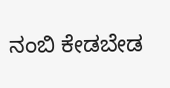ನಂಬಿ ಕೇಡಬೇಡ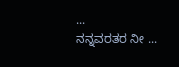...
ನನ್ನವರತರ ನೀ ...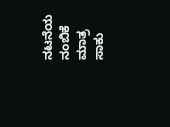ನಟನೆಯ ನಂಬಿಕೆ ಮಾತ್ರ ಸಾಕು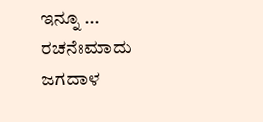ಇನ್ನೂ ...
ರಚನೆಃಮಾದು ಜಗದಾಳ